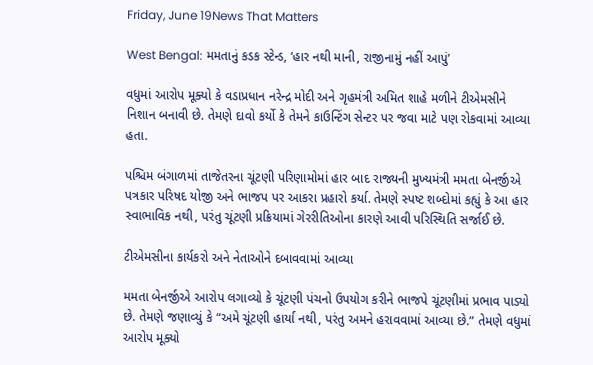Friday, June 19News That Matters

West Bengal: મમતાનું કડક સ્ટેન્ડ, ‘હાર નથી માની, રાજીનામું નહીં આપું’

વધુમાં આરોપ મૂક્યો કે વડાપ્રધાન નરેન્દ્ર મોદી અને ગૃહમંત્રી અમિત શાહે મળીને ટીએમસીને નિશાન બનાવી છે. તેમણે દાવો કર્યો કે તેમને કાઉન્ટિંગ સેન્ટર પર જવા માટે પણ રોકવામાં આવ્યા હતા.

પશ્ચિમ બંગાળમાં તાજેતરના ચૂંટણી પરિણામોમાં હાર બાદ રાજ્યની મુખ્યમંત્રી મમતા બેનર્જીએ પત્રકાર પરિષદ યોજી અને ભાજપ પર આકરા પ્રહારો કર્યા. તેમણે સ્પષ્ટ શબ્દોમાં કહ્યું કે આ હાર સ્વાભાવિક નથી, પરંતુ ચૂંટણી પ્રક્રિયામાં ગેરરીતિઓના કારણે આવી પરિસ્થિતિ સર્જાઈ છે.

ટીએમસીના કાર્યકરો અને નેતાઓને દબાવવામાં આવ્યા

મમતા બેનર્જીએ આરોપ લગાવ્યો કે ચૂંટણી પંચનો ઉપયોગ કરીને ભાજપે ચૂંટણીમાં પ્રભાવ પાડ્યો છે. તેમણે જણાવ્યું કે “અમે ચૂંટણી હાર્યા નથી, પરંતુ અમને હરાવવામાં આવ્યા છે.” તેમણે વધુમાં આરોપ મૂક્યો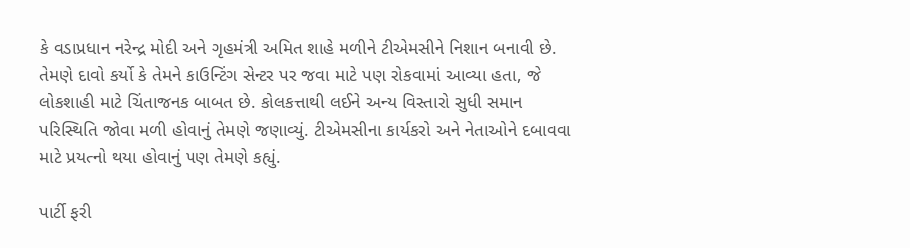કે વડાપ્રધાન નરેન્દ્ર મોદી અને ગૃહમંત્રી અમિત શાહે મળીને ટીએમસીને નિશાન બનાવી છે. તેમણે દાવો કર્યો કે તેમને કાઉન્ટિંગ સેન્ટર પર જવા માટે પણ રોકવામાં આવ્યા હતા, જે લોકશાહી માટે ચિંતાજનક બાબત છે. કોલકત્તાથી લઈને અન્ય વિસ્તારો સુધી સમાન પરિસ્થિતિ જોવા મળી હોવાનું તેમણે જણાવ્યું. ટીએમસીના કાર્યકરો અને નેતાઓને દબાવવા માટે પ્રયત્નો થયા હોવાનું પણ તેમણે કહ્યું.

પાર્ટી ફરી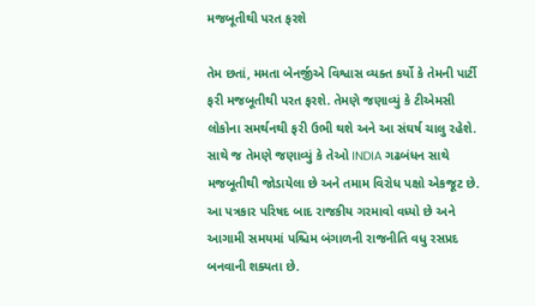મજબૂતીથી પરત ફરશે

તેમ છતાં, મમતા બેનર્જીએ વિશ્વાસ વ્યક્ત કર્યો કે તેમની પાર્ટી ફરી મજબૂતીથી પરત ફરશે. તેમણે જણાવ્યું કે ટીએમસી લોકોના સમર્થનથી ફરી ઉભી થશે અને આ સંઘર્ષ ચાલુ રહેશે. સાથે જ તેમણે જણાવ્યું કે તેઓ INDIA ગઢબંધન સાથે મજબૂતીથી જોડાયેલા છે અને તમામ વિરોધ પક્ષો એકજૂટ છે. આ પત્રકાર પરિષદ બાદ રાજકીય ગરમાવો વધ્યો છે અને આગામી સમયમાં પશ્ચિમ બંગાળની રાજનીતિ વધુ રસપ્રદ બનવાની શક્યતા છે.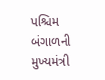પશ્ચિમ બંગાળની મુખ્યમંત્રી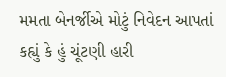મમતા બેનર્જીએ મોટું નિવેદન આપતાં કહ્યું કે હું ચૂંટણી હારી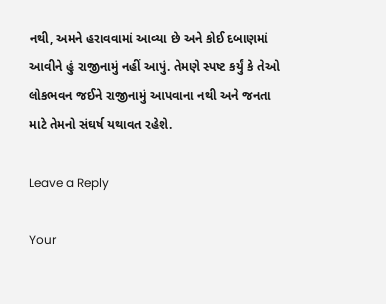નથી, અમને હરાવવામાં આવ્યા છે અને કોઈ દબાણમાં આવીને હું રાજીનામું નહીં આપું. તેમણે સ્પષ્ટ કર્યું કે તેઓ લોકભવન જઈને રાજીનામું આપવાના નથી અને જનતા માટે તેમનો સંઘર્ષ યથાવત રહેશે.

Leave a Reply

Your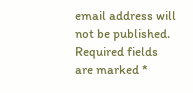email address will not be published. Required fields are marked *